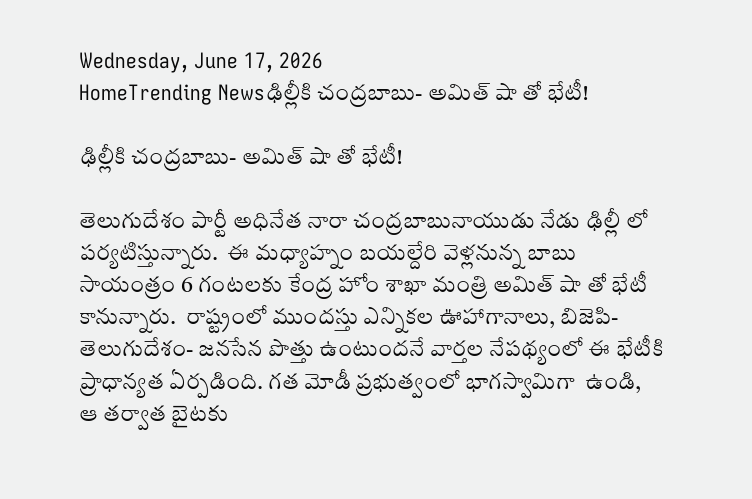Wednesday, June 17, 2026
HomeTrending Newsఢిల్లీకి చంద్రబాబు- అమిత్ షా తో భేటీ!

ఢిల్లీకి చంద్రబాబు- అమిత్ షా తో భేటీ!

తెలుగుదేశం పార్టీ అధినేత నారా చంద్రబాబునాయుడు నేడు ఢిల్లీ లో పర్యటిస్తున్నారు.  ఈ మధ్యాహ్నం బయల్దేరి వెళ్లనున్న బాబు సాయంత్రం 6 గంటలకు కేంద్ర హోం శాఖా మంత్రి అమిత్ షా తో భేటీ కానున్నారు.  రాష్ట్రంలో ముందస్తు ఎన్నికల ఊహాగానాలు, బిజెపి-తెలుగుదేశం- జనసేన పొత్తు ఉంటుందనే వార్తల నేపథ్యంలో ఈ భేటీకి ప్రాధాన్యత ఏర్పడింది. గత మోడీ ప్రభుత్వంలో భాగస్వామిగా  ఉండి,  ఆ తర్వాత బైటకు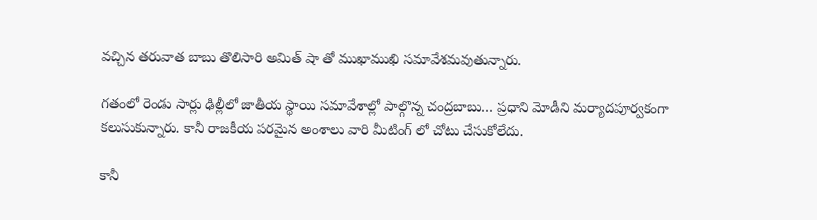వచ్చిన తరువాత బాబు తొలిసారి అమిత్ షా తో ముఖాముఖి సమావేశమవుతున్నారు.

గతంలో రెండు సార్లు ఢిల్లీలో జాతీయ స్థాయి సమావేశాల్లో పాల్గొన్న చంద్రబాబు… ప్రధాని మోడీని మర్యాదపూర్వకంగా కలుసుకున్నారు. కానీ రాజకీయ పరమైన అంశాలు వారి మీటింగ్ లో చోటు చేసుకోలేదు.

కానీ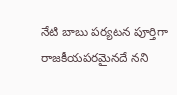నేటి బాబు పర్యటన పూర్తిగా రాజకీయపరమైనదే నని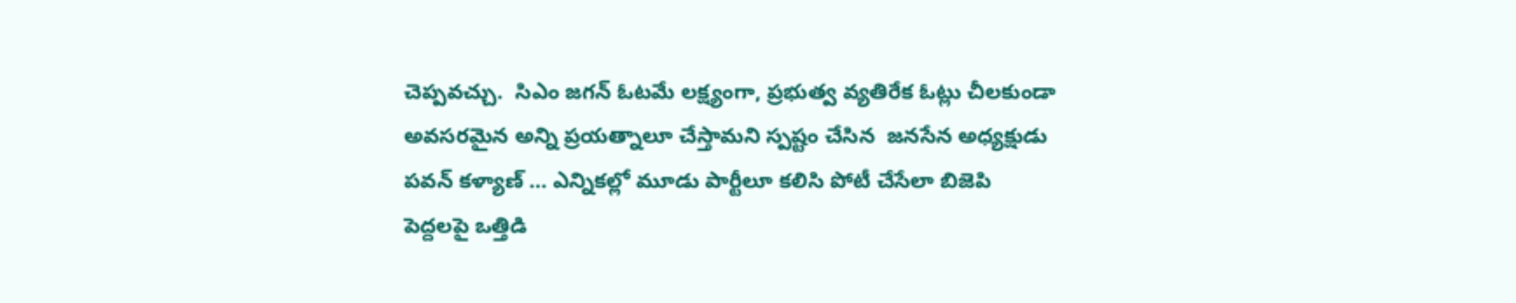చెప్పవచ్చు.  సిఎం జగన్ ఓటమే లక్ష్యంగా, ప్రభుత్వ వ్యతిరేక ఓట్లు చీలకుండా అవసరమైన అన్ని ప్రయత్నాలూ చేస్తామని స్పష్టం చేసిన  జనసేన అధ్యక్షుడు పవన్ కళ్యాణ్ … ఎన్నికల్లో మూడు పార్టీలూ కలిసి పోటీ చేసేలా బిజెపి పెద్దలపై ఒత్తిడి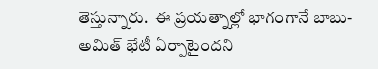తెస్తున్నారు.  ఈ ప్రయత్నాల్లో భాగంగానే బాబు- అమిత్ భేటీ ఏర్పాటైందని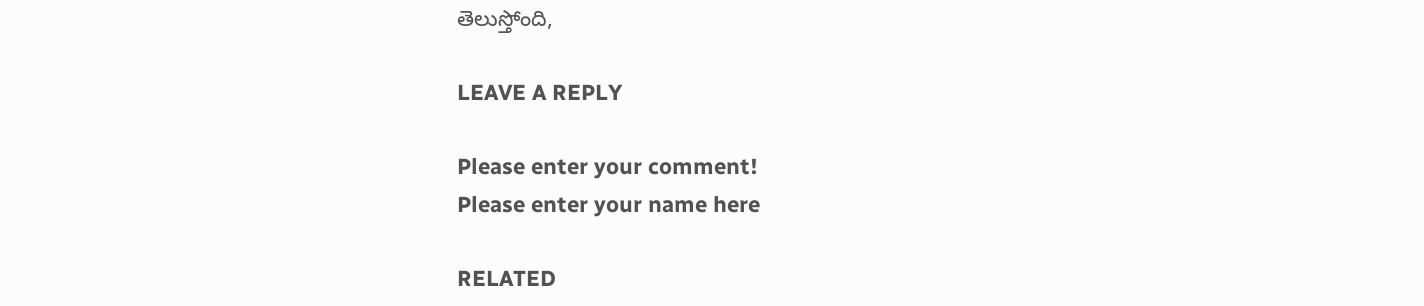తెలుస్తోంది,

LEAVE A REPLY

Please enter your comment!
Please enter your name here

RELATED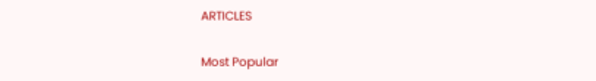ARTICLES

Most Popular